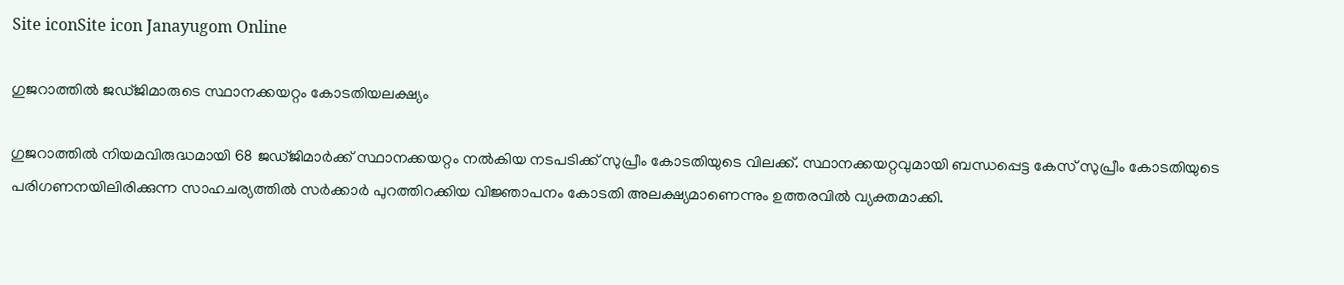Site iconSite icon Janayugom Online

ഗുജറാത്തില്‍ ജഡ്ജിമാരുടെ സ്ഥാനക്കയറ്റം കോടതിയലക്ഷ്യം

ഗുജറാത്തില്‍ നിയമവിരുദ്ധമായി 68 ജഡ്ജിമാര്‍ക്ക് സ്ഥാനക്കയറ്റം നല്‍കിയ നടപടിക്ക് സുപ്രീം കോടതിയുടെ വിലക്ക്. സ്ഥാനക്കയറ്റവുമായി ബന്ധപ്പെട്ട കേസ് സുപ്രീം കോടതിയുടെ പരിഗണനയിലിരിക്കുന്ന സാഹചര്യത്തില്‍ സര്‍ക്കാര്‍ പുറത്തിറക്കിയ വിജ്ഞാപനം കോടതി അലക്ഷ്യമാണെന്നും ഉത്തരവില്‍ വ്യക്തമാക്കി.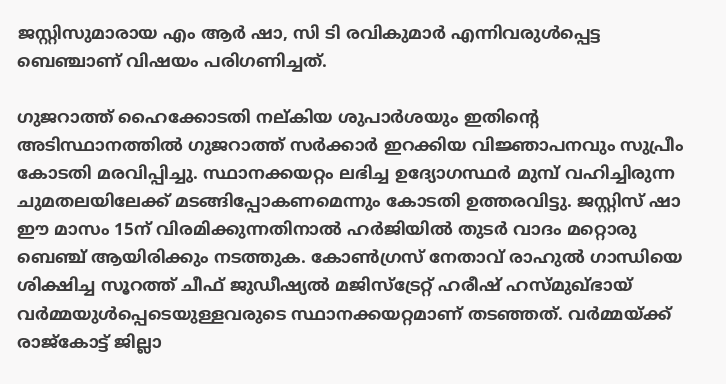ജസ്റ്റിസുമാരായ എം ആര്‍ ഷാ, സി ടി രവികുമാര്‍ എന്നിവരുള്‍പ്പെട്ട ബെഞ്ചാണ് വിഷയം പരിഗണിച്ചത്.

ഗുജറാത്ത് ഹൈക്കോടതി നല്കിയ ശുപാര്‍ശയും ഇതിന്റെ അടിസ്ഥാനത്തില്‍ ഗുജറാത്ത് സര്‍ക്കാര്‍ ഇറക്കിയ വിജ്ഞാപനവും സുപ്രീം കോടതി മരവിപ്പിച്ചു. സ്ഥാനക്കയറ്റം ലഭിച്ച ഉദ്യോഗസ്ഥര്‍ മുമ്പ് വഹിച്ചിരുന്ന ചുമതലയിലേക്ക് മടങ്ങിപ്പോകണമെന്നും കോടതി ഉത്തരവിട്ടു. ജസ്റ്റിസ് ഷാ ഈ മാസം 15ന് വിരമിക്കുന്നതിനാല്‍ ഹര്‍ജിയില്‍ തുടര്‍ വാദം മറ്റൊരു ബെഞ്ച് ആയിരിക്കും നടത്തുക. കോണ്‍ഗ്രസ് നേതാവ് രാഹുല്‍ ഗാന്ധിയെ ശിക്ഷിച്ച സൂറത്ത് ചീഫ് ജുഡീഷ്യല്‍ മജിസ്‌ട്രേറ്റ് ഹരീഷ് ഹസ‌്മുഖ്ഭായ് വര്‍മ്മയുള്‍പ്പെടെയുള്ളവരുടെ സ്ഥാനക്കയറ്റമാണ് തടഞ്ഞത്. വര്‍മ്മയ്ക്ക് രാജ്‌കോട്ട് ജില്ലാ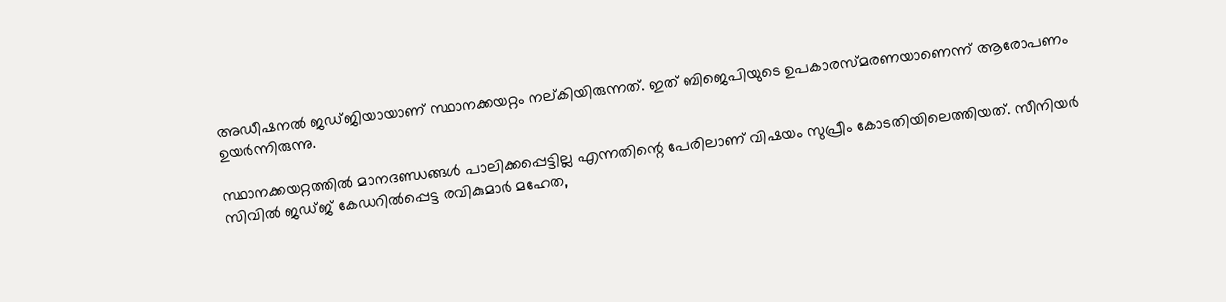അഡീഷനല്‍ ജഡ്ജിയായാണ് സ്ഥാനക്കയറ്റം നല്കിയിരുന്നത്. ഇത് ബിജെപിയുടെ ഉപകാരസ്മരണയാണെന്ന് ആരോപണം ഉയര്‍ന്നിരുന്നു.

സ്ഥാനക്കയറ്റത്തില്‍ മാനദണ്ഡങ്ങള്‍ പാലിക്കപ്പെട്ടില്ല എന്നതിന്റെ പേരിലാണ് വിഷയം സുപ്രീം കോടതിയിലെത്തിയത്. സീനിയര്‍ സിവില്‍ ജഡ്ജ് കേഡറില്‍പ്പെട്ട രവികുമാര്‍ മഹേത,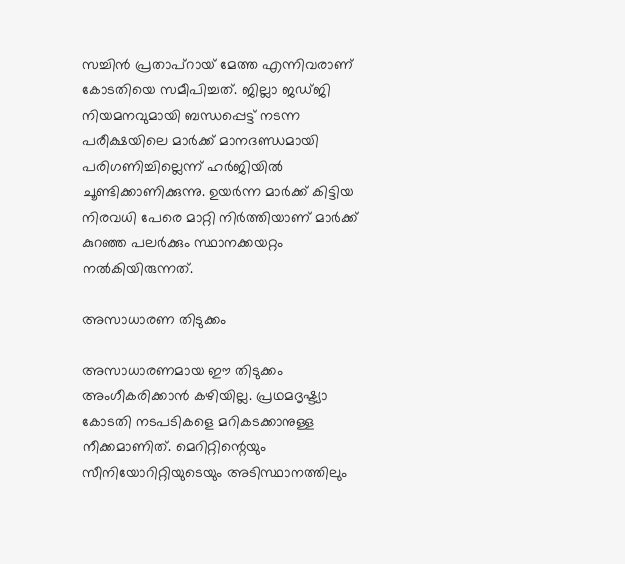സച്ചിന്‍ പ്രതാപ്റായ് മേത്ത എന്നിവരാണ് കോടതിയെ സമീപിച്ചത്. ജില്ലാ ജഡ്ജി നിയമനവുമായി ബന്ധപ്പെട്ട് നടന്ന പരീക്ഷയിലെ മാര്‍ക്ക് മാനദണ്ഡമായി പരിഗണിച്ചില്ലെന്ന് ഹര്‍ജിയില്‍ ചൂണ്ടിക്കാണിക്കുന്നു. ഉയര്‍ന്ന മാര്‍ക്ക് കിട്ടിയ നിരവധി പേരെ മാറ്റി നിര്‍ത്തിയാണ് മാര്‍ക്ക് കുറഞ്ഞ പലര്‍ക്കും സ്ഥാനക്കയറ്റം നല്‍കിയിരുന്നത്.

അസാധാരണ തിടുക്കം

അസാധാരണമായ ഈ തിടുക്കം അംഗീകരിക്കാന്‍ കഴിയില്ല. പ്രഥമദൃഷ്ട്യാ കോടതി നടപടികളെ മറികടക്കാനുള്ള നീക്കമാണിത്. മെറിറ്റിന്റെയും സീനിയോറിറ്റിയുടെയും അടിസ്ഥാനത്തിലും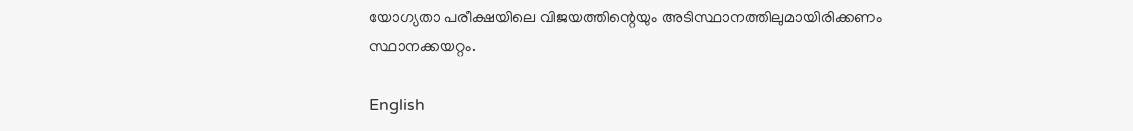യോഗ്യതാ പരീക്ഷയിലെ വിജയത്തിന്റെയും അടിസ്ഥാനത്തിലുമായിരിക്കണം സ്ഥാനക്കയറ്റം.

English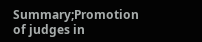Summary;Promotion of judges in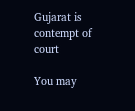Gujarat is contempt of court

You may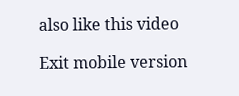also like this video

Exit mobile version